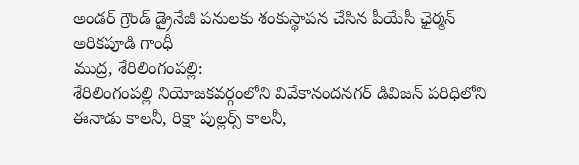అండర్ గ్రౌండ్ డ్రైనేజీ పనులకు శంకుస్థాపన చేసిన పీయేసీ ఛైర్మన్ అరికపూడి గాంధీ
ముద్ర, శేరిలింగంపల్లి:
శేరిలింగంపల్లి నియోజకవర్గంలోని వివేకానందనగర్ డివిజన్ పరిధిలోని ఈనాడు కాలనీ, రిక్షా పుల్లర్స్ కాలనీ,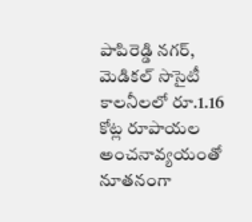పాపిరెడ్డి నగర్, మెడికల్ సొసైటీ కాలనీలలో రూ.1.16 కోట్ల రూపాయల అంచనావ్యయంతో నూతనంగా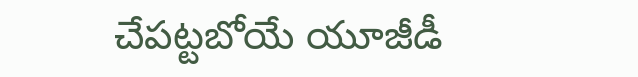చేపట్టబోయే యూజీడీ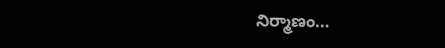నిర్మాణం…